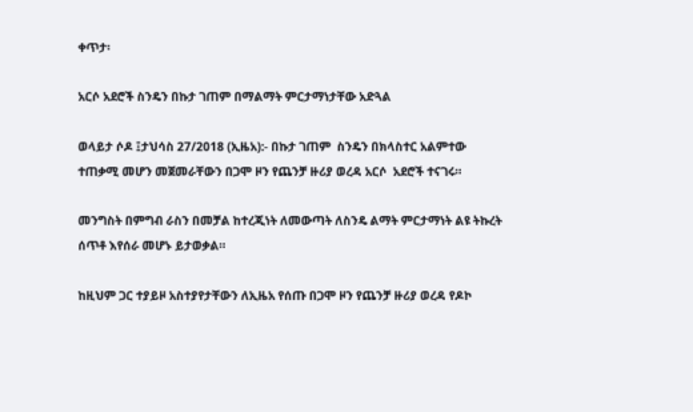ቀጥታ፡

አርሶ አደሮች ስንዴን በኩታ ገጠም በማልማት ምርታማነታቸው አድጓል

ወላይታ ሶዶ ፤ታህሳስ 27/2018 (ኢዜአ):- በኩታ ገጠም  ስንዴን በክላስተር አልምተው ተጠቃሚ መሆን መጀመራቸውን በጋሞ ዞን የጨንቻ ዙሪያ ወረዳ አርሶ  አደሮች ተናገሩ።

መንግስት በምግብ ራስን በመቻል ከተረጂነት ለመውጣት ለስንዴ ልማት ምርታማነት ልዩ ትኩረት ሰጥቶ እየሰራ መሆኑ ይታወቃል።

ከዚህም ጋር ተያይዞ አስተያየታቸውን ለኢዜአ የሰጡ በጋሞ ዞን የጨንቻ ዙሪያ ወረዳ የዶኮ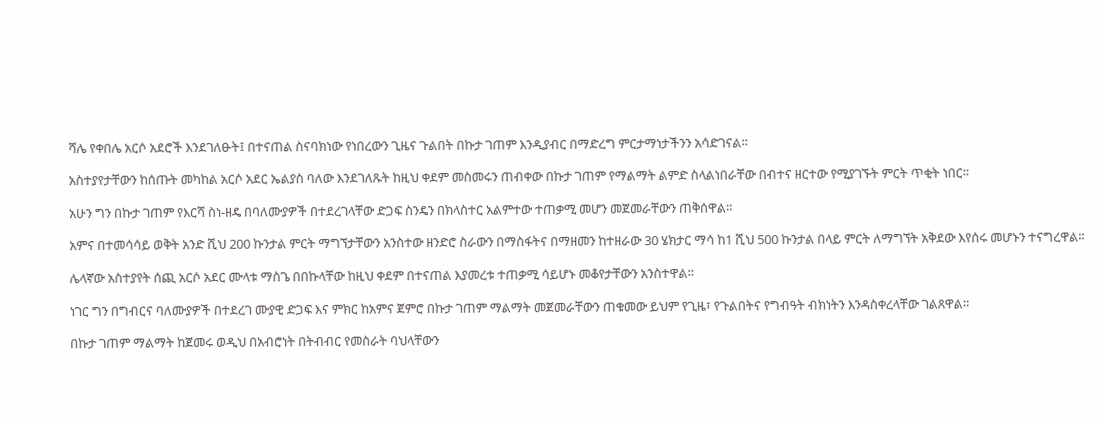ሻሌ የቀበሌ አርሶ አደሮች እንደገለፁት፤ በተናጠል ስናባክነው የነበረውን ጊዜና ጉልበት በኩታ ገጠም እንዲያብር በማድረግ ምርታማነታችንን አሳድገናል።

አስተያየታቸውን ከሰጡት መካከል አርሶ አደር ኤልያስ ባለው እንደገለጹት ከዚህ ቀደም መስመሩን ጠብቀው በኩታ ገጠም የማልማት ልምድ ስላልነበራቸው በብተና ዘርተው የሚያገኙት ምርት ጥቂት ነበር።

አሁን ግን በኩታ ገጠም የእርሻ ስነ-ዘዴ በባለሙያዎች በተደረገላቸው ድጋፍ ስንዴን በክላስተር አልምተው ተጠቃሚ መሆን መጀመራቸውን ጠቅሰዋል።

አምና በተመሳሳይ ወቅት አንድ ሺህ 200 ኩንታል ምርት ማግኘታቸውን አንስተው ዘንድሮ ስራውን በማስፋትና በማዘመን ከተዘራው 30 ሄክታር ማሳ ከ1 ሺህ 500 ኩንታል በላይ ምርት ለማግኘት አቅደው እየሰሩ መሆኑን ተናግረዋል፡፡

ሌላኛው አስተያየት ሰጪ አርሶ አደር ሙላቱ ማስጌ በበኩላቸው ከዚህ ቀደም በተናጠል እያመረቱ ተጠቃሚ ሳይሆኑ መቆየታቸውን አንስተዋል።

ነገር ግን በግብርና ባለሙያዎች በተደረገ ሙያዊ ድጋፍ እና ምክር ከአምና ጀምሮ በኩታ ገጠም ማልማት መጀመራቸውን ጠቁመው ይህም የጊዜ፣ የጉልበትና የግብዓት ብክነትን እንዳስቀረላቸው ገልጸዋል።

በኩታ ገጠም ማልማት ከጀመሩ ወዲህ በአብሮነት በትብብር የመስራት ባህላቸውን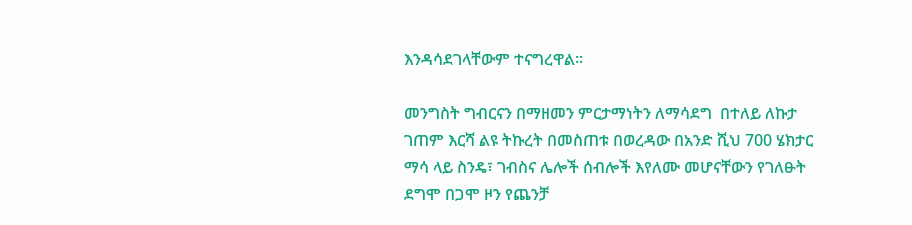እንዳሳደገላቸውም ተናግረዋል።

መንግስት ግብርናን በማዘመን ምርታማነትን ለማሳደግ  በተለይ ለኩታ ገጠም እርሻ ልዩ ትኩረት በመስጠቱ በወረዳው በአንድ ሺህ 700 ሄክታር ማሳ ላይ ስንዴ፣ ገብስና ሌሎች ሰብሎች እየለሙ መሆናቸውን የገለፁት ደግሞ በጋሞ ዞን የጨንቻ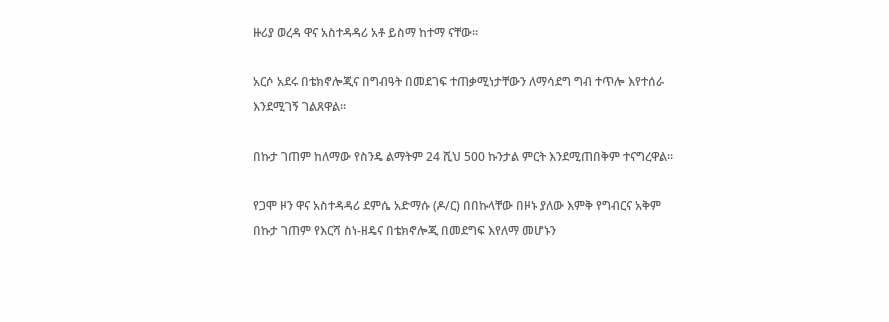ዙሪያ ወረዳ ዋና አስተዳዳሪ አቶ ይስማ ከተማ ናቸው።

አርሶ አደሩ በቴክኖሎጂና በግብዓት በመደገፍ ተጠቃሚነታቸውን ለማሳደግ ግብ ተጥሎ እየተሰራ እንደሚገኝ ገልጸዋል።

በኩታ ገጠም ከለማው የስንዴ ልማትም 24 ሺህ 500 ኩንታል ምርት እንደሚጠበቅም ተናግረዋል።

የጋሞ ዞን ዋና አስተዳዳሪ ደምሴ አድማሱ (ዶ/ር) በበኩላቸው በዞኑ ያለው እምቅ የግብርና አቅም በኩታ ገጠም የእርሻ ስነ-ዘዴና በቴክኖሎጂ በመደግፍ እየለማ መሆኑን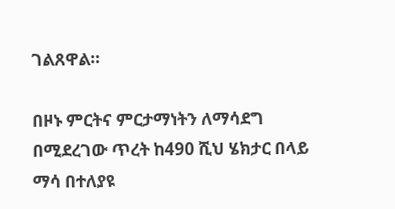ገልጸዋል።

በዞኑ ምርትና ምርታማነትን ለማሳደግ በሚደረገው ጥረት ከ490 ሺህ ሄክታር በላይ ማሳ በተለያዩ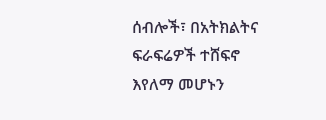ሰብሎች፣ በአትክልትና ፍራፍሬዎች ተሸፍኖ እየለማ መሆኑን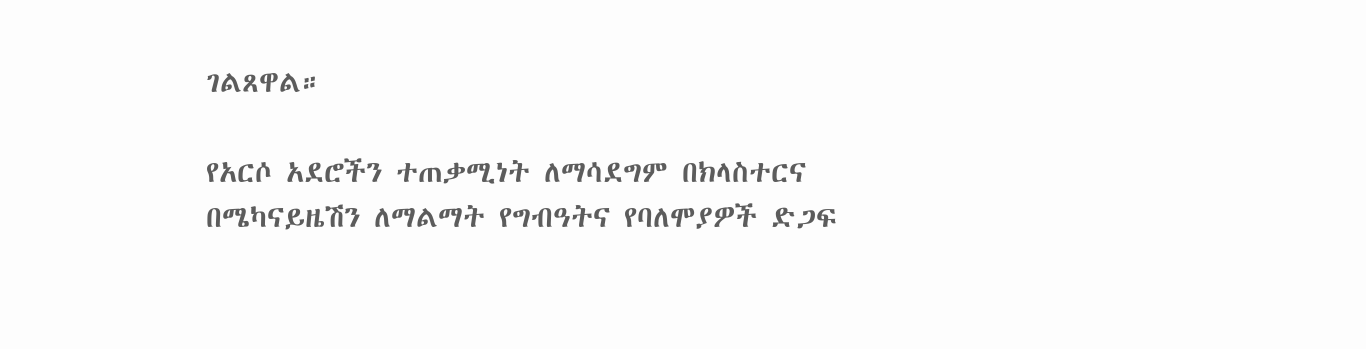ገልጸዋል።

የአርሶ አደሮችን ተጠቃሚነት ለማሳደግም በክላስተርና በሜካናይዜሽን ለማልማት የግብዓትና የባለሞያዎች ድጋፍ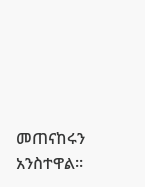መጠናከሩን አንስተዋል።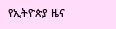የኢትዮጵያ ዜና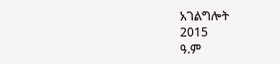አገልግሎት
2015
ዓ.ም